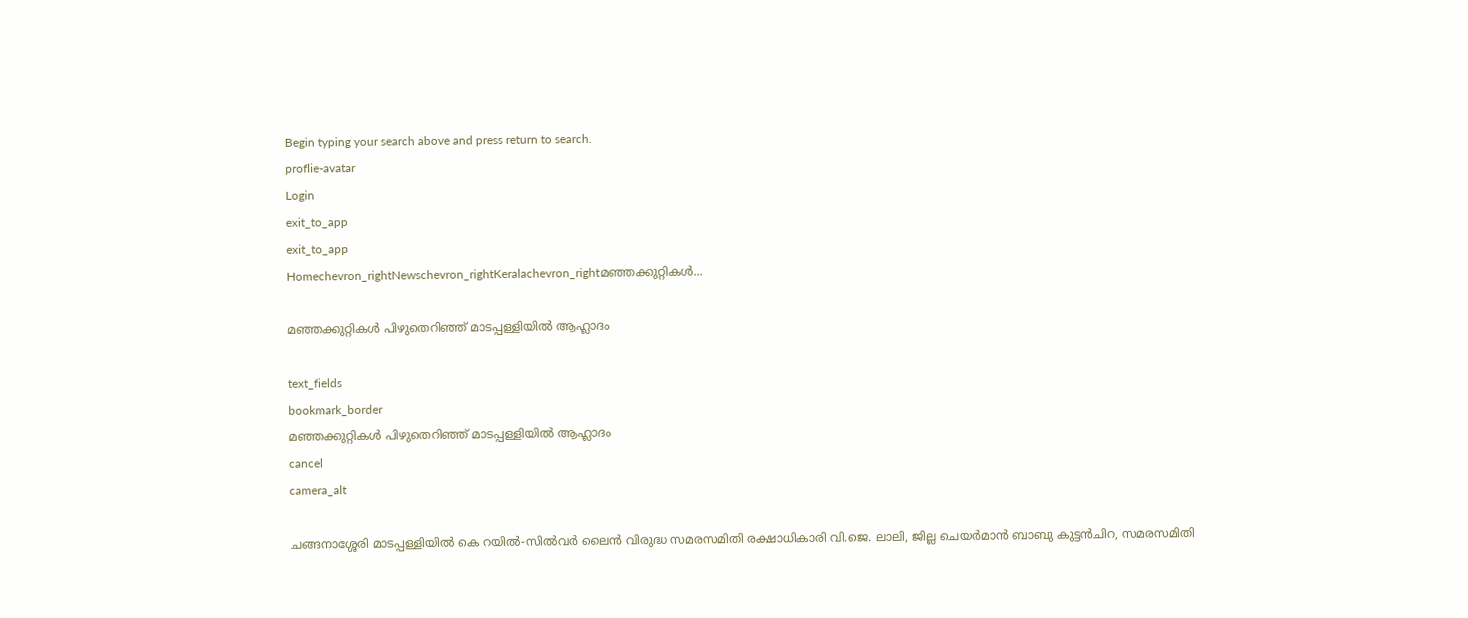Begin typing your search above and press return to search.
proflie-avatar
Login
exit_to_app
exit_to_app
Homechevron_rightNewschevron_rightKeralachevron_rightമഞ്ഞക്കുറ്റികൾ...

മഞ്ഞക്കുറ്റികൾ പിഴുതെറിഞ്ഞ് മാടപ്പള്ളിയിൽ ആഹ്ലാദം

text_fields
bookmark_border
മഞ്ഞക്കുറ്റികൾ പിഴുതെറിഞ്ഞ് മാടപ്പള്ളിയിൽ ആഹ്ലാദം
cancel
camera_alt

ചങ്ങനാശ്ശേരി മാടപ്പള്ളിയിൽ കെ റയിൽ-സിൽവർ ലൈൻ വിരുദ്ധ സമരസമിതി രക്ഷാധികാരി വി.ജെ. ലാലി, ജില്ല ചെയർമാൻ ബാബു കുട്ടൻചിറ, സമരസമിതി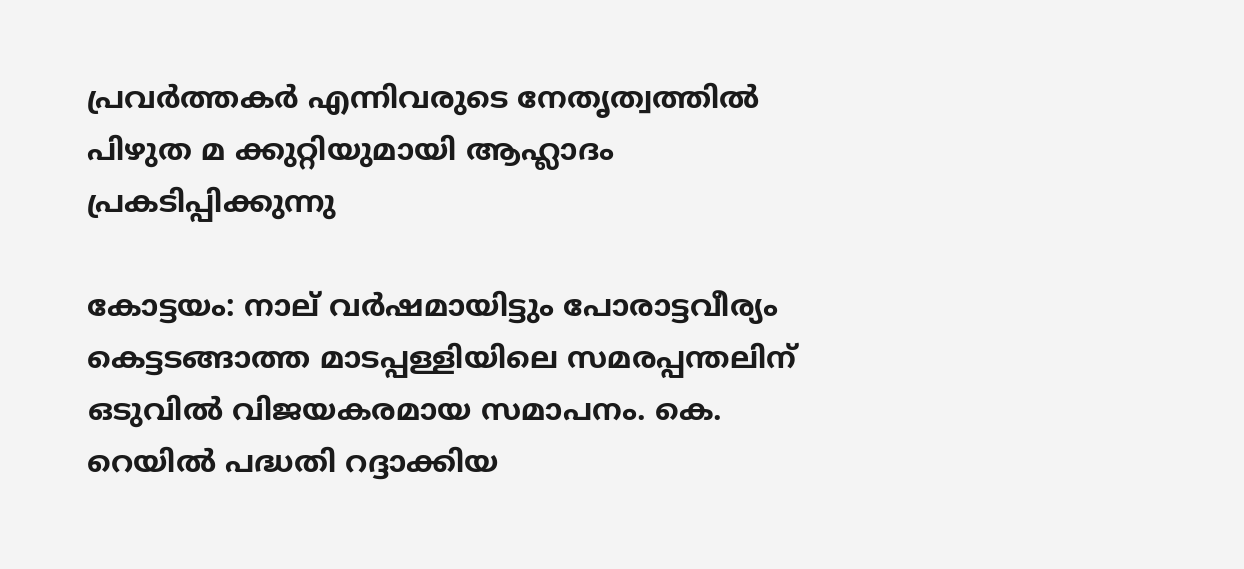പ്രവർത്തകർ എന്നിവരുടെ നേതൃത്വത്തിൽ പിഴുത മ ക്കുറ്റിയുമായി ആഹ്ലാദം പ്രകടിപ്പിക്കുന്നു

കോട്ടയം: നാല് വർഷമായിട്ടും പോരാട്ടവീര്യം കെട്ടടങ്ങാത്ത മാടപ്പള്ളിയിലെ സമരപ്പന്തലിന് ഒടുവിൽ വിജയകരമായ സമാപനം. കെ. റെയിൽ പദ്ധതി റദ്ദാക്കിയ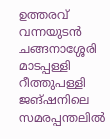ഉത്തരവ് വന്നയുടൻ ചങ്ങനാശ്ശേരി മാടപ്പള്ളി റീത്തുപള്ളി ജങ്‌ഷനിലെ സമരപ്പന്തലിൽ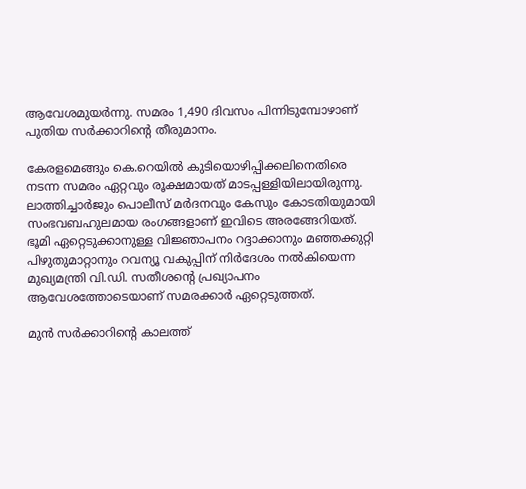ആവേശമുയർന്നു. സമരം 1,490 ദിവസം പിന്നിടുമ്പോഴാണ് പുതിയ സർക്കാറിന്‍റെ തീരുമാനം.

കേരളമെങ്ങും കെ.റെയിൽ കുടിയൊഴിപ്പിക്കലിനെതിരെ നടന്ന സമരം ഏറ്റവും രൂക്ഷമായത് മാടപ്പള്ളിയിലായിരുന്നു. ലാത്തിച്ചാർജും പൊലീസ് മർദനവും കേസും കോടതിയുമായി സംഭവബഹുലമായ രംഗങ്ങളാണ് ഇവിടെ അരങ്ങേറിയത്. ഭൂമി ഏറ്റെടുക്കാനുള്ള വിജ്ഞാപനം റദ്ദാക്കാനും മഞ്ഞക്കുറ്റി പിഴുതുമാറ്റാനും റവന്യൂ വകുപ്പിന് നിർദേശം നൽകിയെന്ന മുഖ്യമന്ത്രി വി.ഡി. സതീശന്‍റെ പ്രഖ്യാപനം ആവേശത്തോടെയാണ് സമരക്കാർ ഏറ്റെടുത്തത്.

മുൻ സർക്കാറിന്‍റെ കാലത്ത്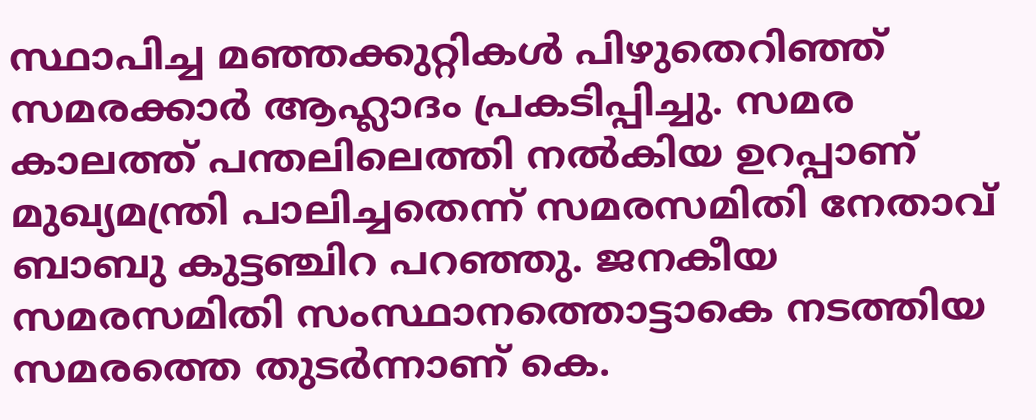സ്ഥാപിച്ച മഞ്ഞക്കുറ്റികൾ പിഴുതെറിഞ്ഞ് സമരക്കാർ ആഹ്ലാദം പ്രകടിപ്പിച്ചു. സമര കാലത്ത് പന്തലിലെത്തി നൽകിയ ഉറപ്പാണ് മുഖ്യമന്ത്രി പാലിച്ചതെന്ന് സമരസമിതി നേതാവ് ബാബു കുട്ടഞ്ചിറ പറഞ്ഞു. ജനകീയ സമരസമിതി സംസ്ഥാനത്തൊട്ടാകെ നടത്തിയ സമരത്തെ തുടർന്നാണ് കെ.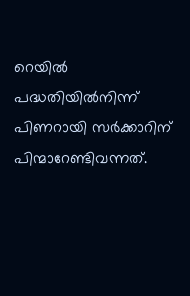റെയിൽ പദ്ധതിയിൽനിന്ന് പിണറായി സർക്കാറിന് പിന്മാറേണ്ടിവന്നത്.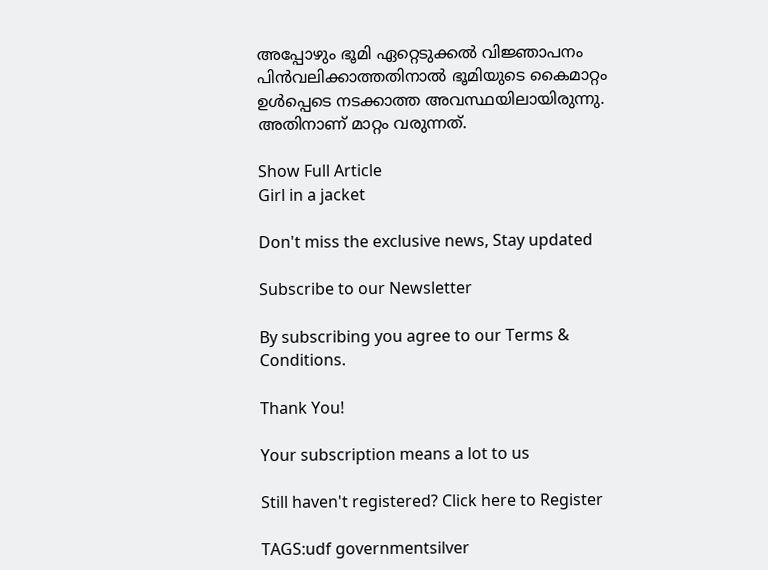അപ്പോഴും ഭൂമി ഏറ്റെടുക്കൽ വിജ്ഞാപനം പിൻവലിക്കാത്തതിനാൽ ഭൂമിയുടെ കൈമാറ്റം ഉൾപ്പെടെ നടക്കാത്ത അവസ്ഥയിലായിരുന്നു. അതിനാണ് മാറ്റം വരുന്നത്.

Show Full Article
Girl in a jacket

Don't miss the exclusive news, Stay updated

Subscribe to our Newsletter

By subscribing you agree to our Terms & Conditions.

Thank You!

Your subscription means a lot to us

Still haven't registered? Click here to Register

TAGS:udf governmentsilver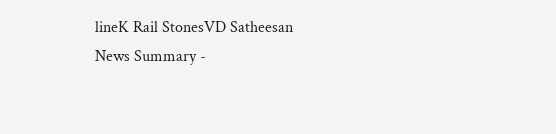lineK Rail StonesVD Satheesan
News Summary -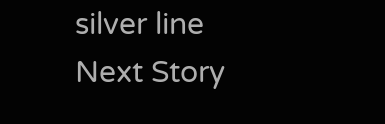silver line
Next Story